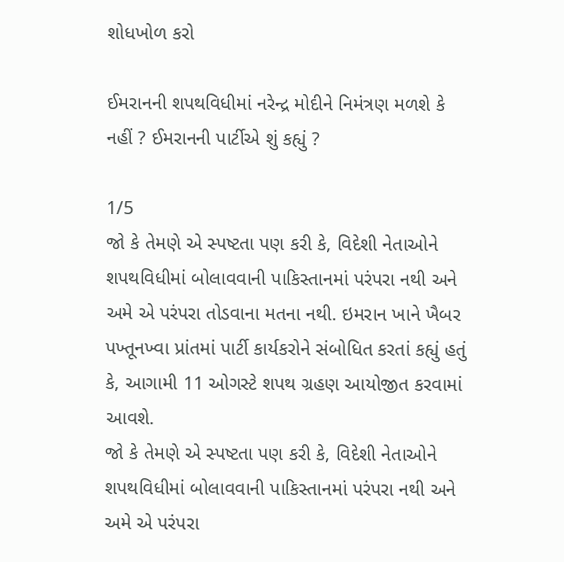શોધખોળ કરો

ઈમરાનની શપથવિધીમાં નરેન્દ્ર મોદીને નિમંત્રણ મળશે કે નહીં ? ઈમરાનની પાર્ટીએ શું કહ્યું ?

1/5
જો કે તેમણે એ સ્પષ્ટતા પણ કરી કે, વિદેશી નેતાઓને શપથવિધીમાં બોલાવવાની પાકિસ્તાનમાં પરંપરા નથી અને અમે એ પરંપરા તોડવાના મતના નથી. ઇમરાન ખાને ખૈબર પખ્તૂનખ્વા પ્રાંતમાં પાર્ટી કાર્યકરોને સંબોધિત કરતાં કહ્યું હતું કે, આગામી 11 ઓગસ્ટે શપથ ગ્રહણ આયોજીત કરવામાં આવશે.
જો કે તેમણે એ સ્પષ્ટતા પણ કરી કે, વિદેશી નેતાઓને શપથવિધીમાં બોલાવવાની પાકિસ્તાનમાં પરંપરા નથી અને અમે એ પરંપરા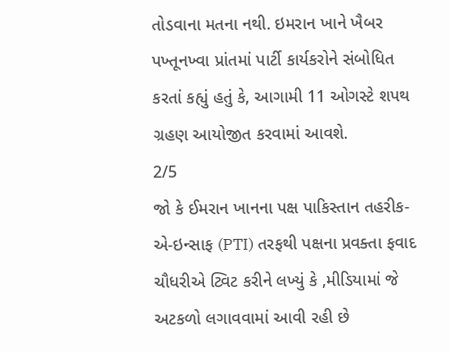તોડવાના મતના નથી. ઇમરાન ખાને ખૈબર પખ્તૂનખ્વા પ્રાંતમાં પાર્ટી કાર્યકરોને સંબોધિત કરતાં કહ્યું હતું કે, આગામી 11 ઓગસ્ટે શપથ ગ્રહણ આયોજીત કરવામાં આવશે.
2/5
જો કે ઈમરાન ખાનના પક્ષ પાકિસ્તાન તહરીક-એ-ઇન્સાફ (PTI) તરફથી પક્ષના પ્રવક્તા ફવાદ ચૌધરીએ ટ્વિટ કરીને લખ્યું કે ,મીડિયામાં જે અટકળો લગાવવામાં આવી રહી છે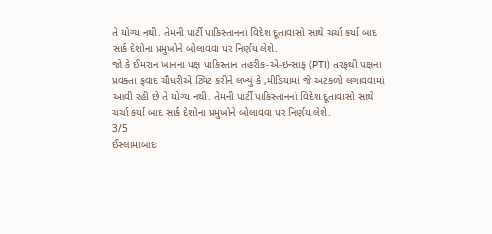તે યોગ્ય નથી. તેમની પાર્ટી પાકિસ્તાનનાં વિદેશ દૂતાવાસો સાથે ચર્ચા કર્યા બાદ સાર્ક દેશોના પ્રમુખોને બોલાવવા પર નિર્ણય લેશે.
જો કે ઈમરાન ખાનના પક્ષ પાકિસ્તાન તહરીક-એ-ઇન્સાફ (PTI) તરફથી પક્ષના પ્રવક્તા ફવાદ ચૌધરીએ ટ્વિટ કરીને લખ્યું કે ,મીડિયામાં જે અટકળો લગાવવામાં આવી રહી છે તે યોગ્ય નથી. તેમની પાર્ટી પાકિસ્તાનનાં વિદેશ દૂતાવાસો સાથે ચર્ચા કર્યા બાદ સાર્ક દેશોના પ્રમુખોને બોલાવવા પર નિર્ણય લેશે.
3/5
ઈસ્લામાબાદઃ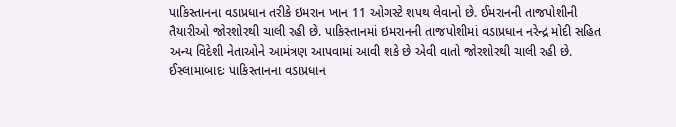પાકિસ્તાનના વડાપ્રધાન તરીકે ઇમરાન ખાન 11 ઓગસ્ટે શપથ લેવાનો છે. ઈમરાનની તાજપોશીની તૈયારીઓ જોરશોરથી ચાલી રહી છે. પાકિસ્તાનમાં ઇમરાનની તાજપોશીમાં વડાપ્રધાન નરેન્દ્ર મોદી સહિત અન્ય વિદેશી નેતાઓને આમંત્રણ આપવામાં આવી શકે છે એવી વાતો જોરશોરથી ચાલી રહી છે.
ઈસ્લામાબાદઃ પાકિસ્તાનના વડાપ્રધાન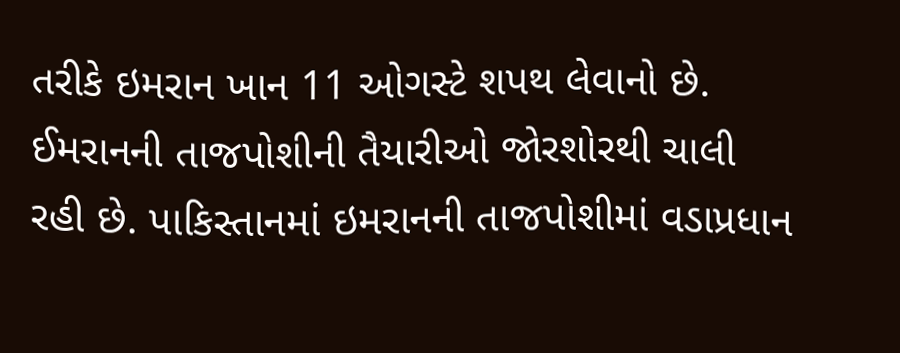તરીકે ઇમરાન ખાન 11 ઓગસ્ટે શપથ લેવાનો છે. ઈમરાનની તાજપોશીની તૈયારીઓ જોરશોરથી ચાલી રહી છે. પાકિસ્તાનમાં ઇમરાનની તાજપોશીમાં વડાપ્રધાન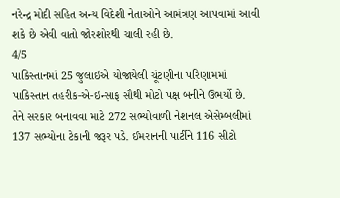નરેન્દ્ર મોદી સહિત અન્ય વિદેશી નેતાઓને આમંત્રણ આપવામાં આવી શકે છે એવી વાતો જોરશોરથી ચાલી રહી છે.
4/5
પાકિસ્તાનમાં 25 જુલાઇએ યોજાયેલી ચૂંટણીના પરિણામમાં પાકિસ્તાન તહરીક-એ-ઇન્સાફ સૌથી મોટો પક્ષ બનીને ઉભર્યો છે. તેને સરકાર બનાવવા માટે 272 સભ્યોવાળી નેશનલ એસેમ્બલીમાં 137 સભ્યોના ટેકાની જરૂર પડે. ઈમરાનની પાર્ટીને 116 સીટો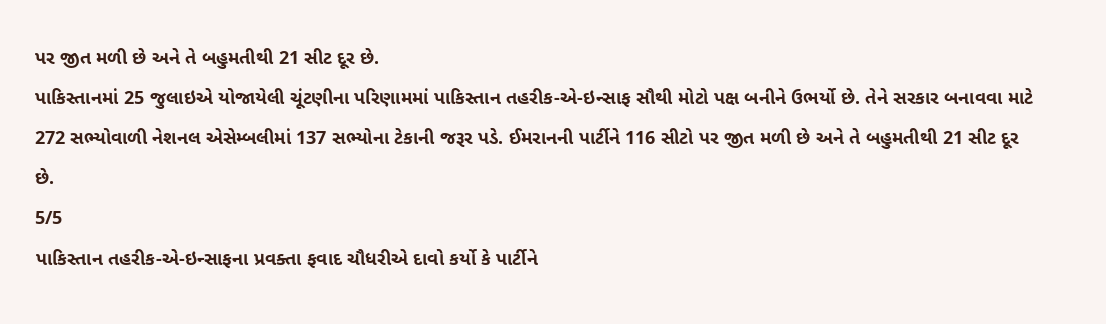પર જીત મળી છે અને તે બહુમતીથી 21 સીટ દૂર છે.
પાકિસ્તાનમાં 25 જુલાઇએ યોજાયેલી ચૂંટણીના પરિણામમાં પાકિસ્તાન તહરીક-એ-ઇન્સાફ સૌથી મોટો પક્ષ બનીને ઉભર્યો છે. તેને સરકાર બનાવવા માટે 272 સભ્યોવાળી નેશનલ એસેમ્બલીમાં 137 સભ્યોના ટેકાની જરૂર પડે. ઈમરાનની પાર્ટીને 116 સીટો પર જીત મળી છે અને તે બહુમતીથી 21 સીટ દૂર છે.
5/5
પાકિસ્તાન તહરીક-એ-ઇન્સાફના પ્રવક્તા ફવાદ ચૌધરીએ દાવો કર્યો કે પાર્ટીને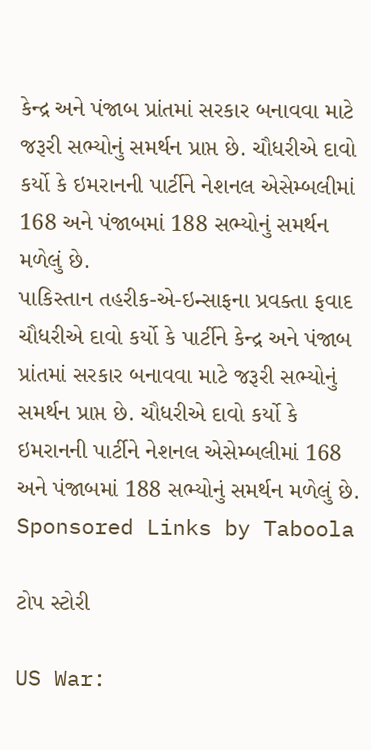કેન્દ્ર અને પંજાબ પ્રાંતમાં સરકાર બનાવવા માટે જરૂરી સભ્યોનું સમર્થન પ્રાપ્ત છે. ચૌધરીએ દાવો કર્યો કે ઇમરાનની પાર્ટીને નેશનલ એસેમ્બલીમાં 168 અને પંજાબમાં 188 સભ્યોનું સમર્થન મળેલું છે.
પાકિસ્તાન તહરીક-એ-ઇન્સાફના પ્રવક્તા ફવાદ ચૌધરીએ દાવો કર્યો કે પાર્ટીને કેન્દ્ર અને પંજાબ પ્રાંતમાં સરકાર બનાવવા માટે જરૂરી સભ્યોનું સમર્થન પ્રાપ્ત છે. ચૌધરીએ દાવો કર્યો કે ઇમરાનની પાર્ટીને નેશનલ એસેમ્બલીમાં 168 અને પંજાબમાં 188 સભ્યોનું સમર્થન મળેલું છે.
Sponsored Links by Taboola

ટોપ સ્ટોરી

US War: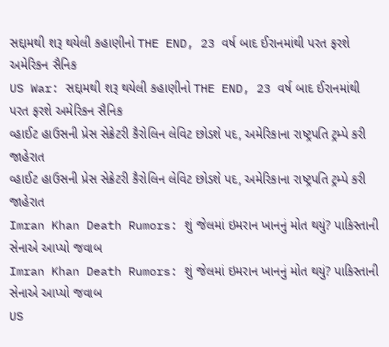સદ્દામથી શરૂ થયેલી કહાણીનો THE END, 23 વર્ષ બાદ ઈરાનમાંથી પરત ફરશે અમેરિકન સૈનિક
US War: સદ્દામથી શરૂ થયેલી કહાણીનો THE END, 23 વર્ષ બાદ ઈરાનમાંથી પરત ફરશે અમેરિકન સૈનિક
વ્હાઈટ હાઉસની પ્રેસ સેક્રેટરી કૈરોલિન લેવિટ છોડશે પદ, અમેરિકાના રાષ્ટ્રપતિ ટ્રમ્પે કરી જાહેરાત
વ્હાઈટ હાઉસની પ્રેસ સેક્રેટરી કૈરોલિન લેવિટ છોડશે પદ, અમેરિકાના રાષ્ટ્રપતિ ટ્રમ્પે કરી જાહેરાત
Imran Khan Death Rumors: શું જેલમાં ઇમરાન ખાનનું મોત થયું? પાકિસ્તાની સેનાએ આપ્યો જવાબ
Imran Khan Death Rumors: શું જેલમાં ઇમરાન ખાનનું મોત થયું? પાકિસ્તાની સેનાએ આપ્યો જવાબ
US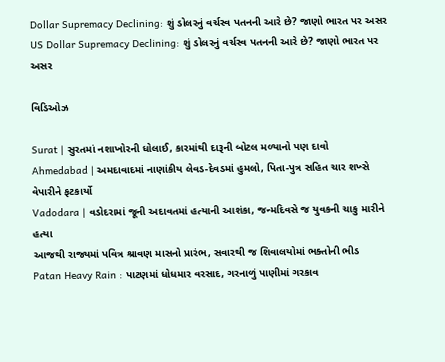Dollar Supremacy Declining: શું ડોલરનું વર્ચસ્વ પતનની આરે છે? જાણો ભારત પર અસર
US Dollar Supremacy Declining: શું ડોલરનું વર્ચસ્વ પતનની આરે છે? જાણો ભારત પર અસર

વિડિઓઝ

Surat | સુરતમાં નશાખોરની ધોલાઈ, કારમાંથી દારૂની બોટલ મળ્યાનો પણ દાવો
Ahmedabad | અમદાવાદમાં નાણાંકીય લેવડ-દેવડમાં હુમલો, પિતા-પુત્ર સહિત ચાર શખ્સે વેપારીને ફટકાર્યો
Vadodara | વડોદરામાં જૂની અદાવતમાં હત્યાની આશંકા, જન્મદિવસે જ યુવકની ચાકુ મારીને હત્યા
આજથી રાજ્યમાં પવિત્ર શ્રાવણ માસનો પ્રારંભ, સવારથી જ શિવાલયોમાં ભક્તોની ભીડ
Patan Heavy Rain : પાટણમાં ધોધમાર વરસાદ, ગરનાળું પાણીમાં ગરકાવ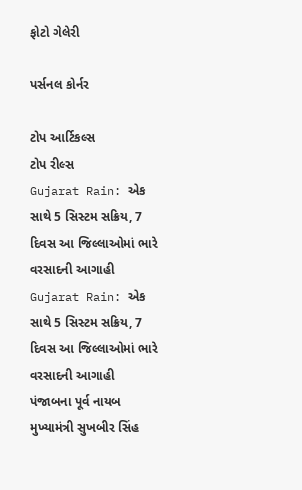ફોટો ગેલેરી

પર્સનલ કોર્નર

ટોપ આર્ટિકલ્સ
ટોપ રીલ્સ
Gujarat Rain: એક સાથે 5 સિસ્ટમ સક્રિય, 7 દિવસ આ જિલ્લાઓમાં ભારે વરસાદની આગાહી
Gujarat Rain: એક સાથે 5 સિસ્ટમ સક્રિય, 7 દિવસ આ જિલ્લાઓમાં ભારે વરસાદની આગાહી
પંજાબના પૂર્વ નાયબ મુખ્યામંત્રી સુખબીર સિંહ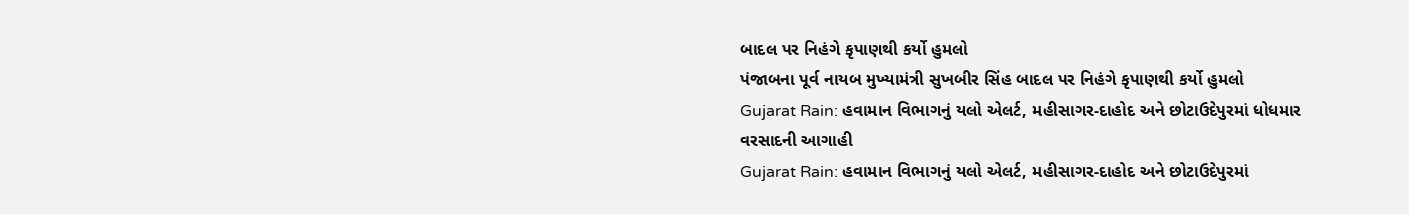બાદલ પર નિહંગે કૃપાણથી કર્યો હુમલો
પંજાબના પૂર્વ નાયબ મુખ્યામંત્રી સુખબીર સિંહ બાદલ પર નિહંગે કૃપાણથી કર્યો હુમલો
Gujarat Rain: હવામાન વિભાગનું યલો એલર્ટ, મહીસાગર-દાહોદ અને છોટાઉદેપુરમાં ધોધમાર વરસાદની આગાહી
Gujarat Rain: હવામાન વિભાગનું યલો એલર્ટ, મહીસાગર-દાહોદ અને છોટાઉદેપુરમાં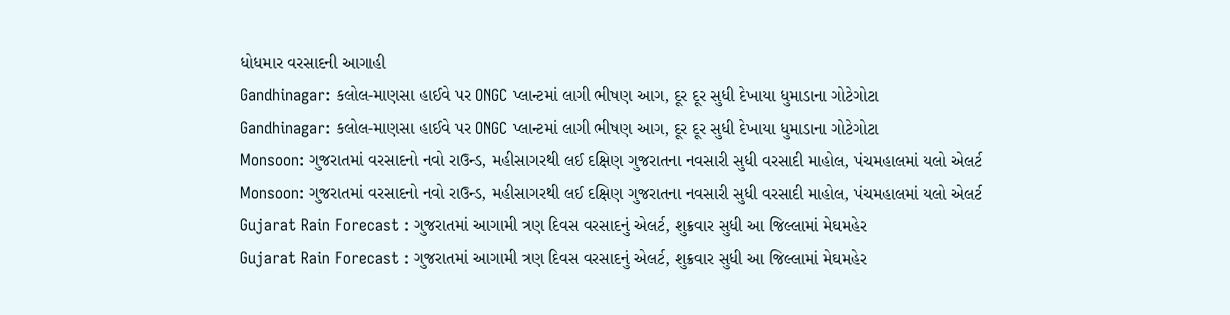ધોધમાર વરસાદની આગાહી
Gandhinagar: કલોલ-માણસા હાઈવે પર ONGC પ્લાન્ટમાં લાગી ભીષણ આગ, દૂર દૂર સુધી દેખાયા ધુમાડાના ગોટેગોટા
Gandhinagar: કલોલ-માણસા હાઈવે પર ONGC પ્લાન્ટમાં લાગી ભીષણ આગ, દૂર દૂર સુધી દેખાયા ધુમાડાના ગોટેગોટા
Monsoon: ગુજરાતમાં વરસાદનો નવો રાઉન્ડ, મહીસાગરથી લઈ દક્ષિણ ગુજરાતના નવસારી સુધી વરસાદી માહોલ, પંચમહાલમાં યલો એલર્ટ
Monsoon: ગુજરાતમાં વરસાદનો નવો રાઉન્ડ, મહીસાગરથી લઈ દક્ષિણ ગુજરાતના નવસારી સુધી વરસાદી માહોલ, પંચમહાલમાં યલો એલર્ટ
Gujarat Rain Forecast : ગુજરાતમાં આગામી ત્રણ દિવસ વરસાદનું એલર્ટ, શુક્રવાર સુધી આ જિલ્લામાં મેઘમહેર
Gujarat Rain Forecast : ગુજરાતમાં આગામી ત્રણ દિવસ વરસાદનું એલર્ટ, શુક્રવાર સુધી આ જિલ્લામાં મેઘમહેર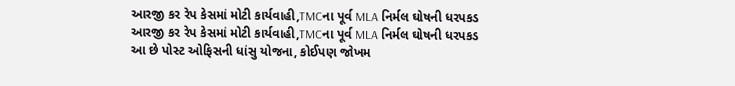આરજી કર રેપ કેસમાં મોટી કાર્યવાહી,TMCના પૂર્વ MLA નિર્મલ ઘોષની ધરપકડ
આરજી કર રેપ કેસમાં મોટી કાર્યવાહી,TMCના પૂર્વ MLA નિર્મલ ઘોષની ધરપકડ
આ છે પોસ્ટ ઓફિસની ધાંસુ યોજના, કોઈપણ જોખમ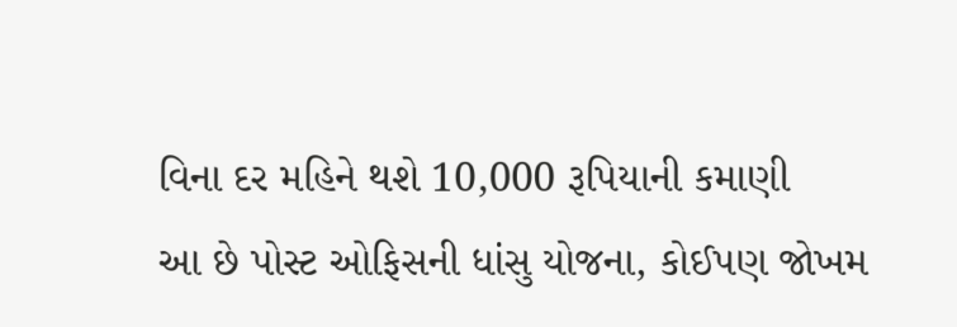વિના દર મહિને થશે 10,000 રૂપિયાની કમાણી
આ છે પોસ્ટ ઓફિસની ધાંસુ યોજના, કોઈપણ જોખમ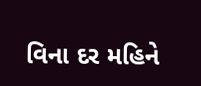વિના દર મહિને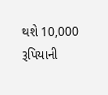થશે 10,000 રૂપિયાની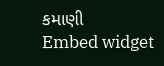કમાણી
Embed widget